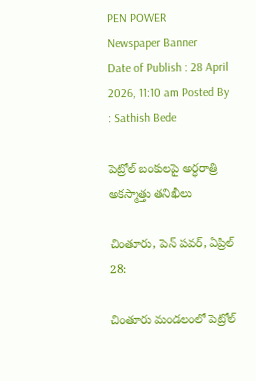PEN POWER
Newspaper Banner
Date of Publish : 28 April 2026, 11:10 am Posted By : Sathish Bede

పెట్రోల్ బంకులపై అర్ధరాత్రి అకస్మాత్తు తనిఖీలు

చింతూరు, పెన్ పవర్, ఏప్రిల్ 28:

చింతూరు మండలంలో పెట్రోల్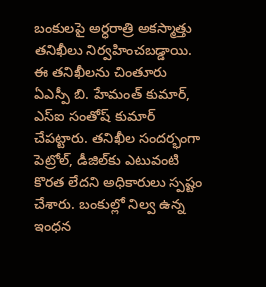బంకులపై అర్ధరాత్రి అకస్మాత్తు తనిఖీలు నిర్వహించబడ్డాయి. ఈ తనిఖీలను చింతూరు ఏఎస్పీ బి. హేమంత్ కుమార్, ఎస్ఐ సంతోష్ కుమార్ చేపట్టారు. తనిఖీల సందర్భంగా పెట్రోల్, డీజిల్‌కు ఎటువంటి కొరత లేదని అధికారులు స్పష్టం చేశారు. బంకుల్లో నిల్వ ఉన్న ఇంధన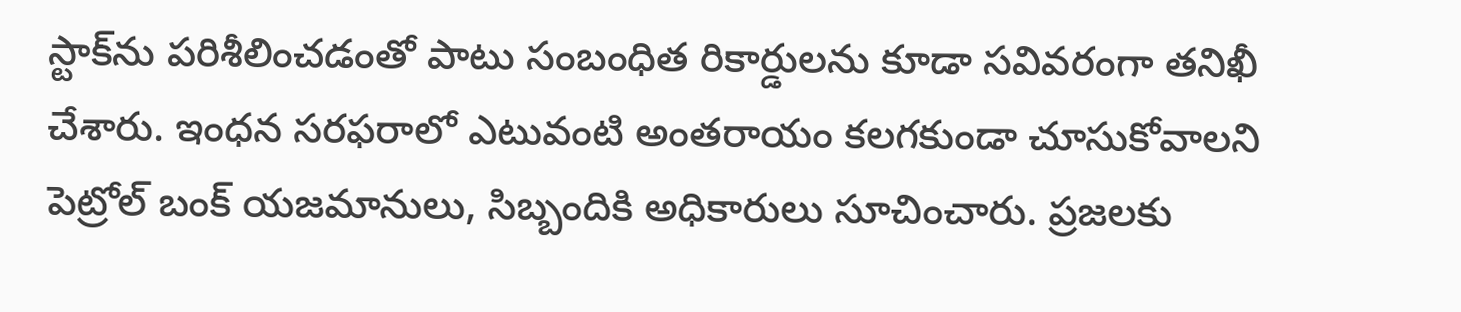స్టాక్‌ను పరిశీలించడంతో పాటు సంబంధిత రికార్డులను కూడా సవివరంగా తనిఖీ చేశారు. ఇంధన సరఫరాలో ఎటువంటి అంతరాయం కలగకుండా చూసుకోవాలని పెట్రోల్ బంక్ యజమానులు, సిబ్బందికి అధికారులు సూచించారు. ప్రజలకు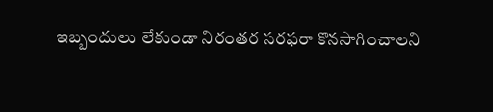ఇబ్బందులు లేకుండా నిరంతర సరఫరా కొనసాగించాలని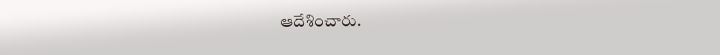ఆదేశించారు.